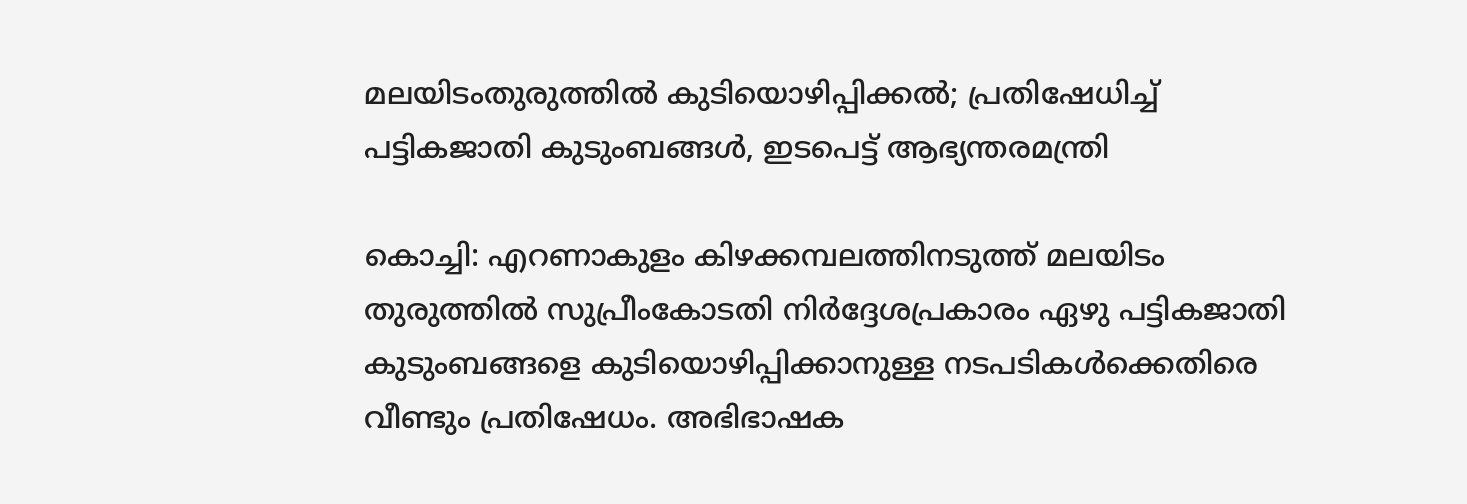മലയിടംതുരുത്തില്‍ കുടിയൊഴിപ്പിക്കല്‍; പ്രതിഷേധിച്ച് പട്ടികജാതി കുടുംബങ്ങള്‍, ഇടപെട്ട് ആഭ്യന്തരമന്ത്രി

കൊച്ചി: എറണാകുളം കിഴക്കമ്പലത്തിനടുത്ത് മലയിടം തുരുത്തില്‍ സുപ്രീംകോടതി നിര്‍ദ്ദേശപ്രകാരം ഏഴു പട്ടികജാതി കുടുംബങ്ങളെ കുടിയൊഴിപ്പിക്കാനുള്ള നടപടികള്‍ക്കെതിരെ വീണ്ടും പ്രതിഷേധം. അഭിഭാഷക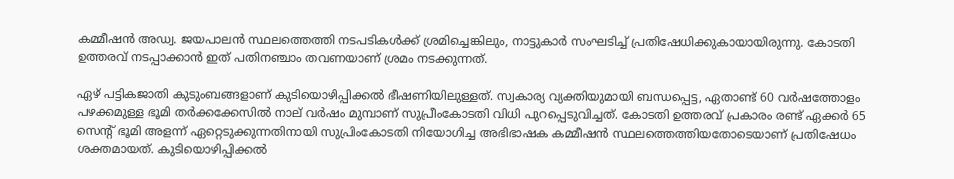കമ്മീഷന്‍ അഡ്വ. ജയപാലന്‍ സ്ഥലത്തെത്തി നടപടികള്‍ക്ക് ശ്രമിച്ചെങ്കിലും, നാട്ടുകാര്‍ സംഘടിച്ച് പ്രതിഷേധിക്കുകായായിരുന്നു. കോടതി ഉത്തരവ് നടപ്പാക്കാന്‍ ഇത് പതിനഞ്ചാം തവണയാണ് ശ്രമം നടക്കുന്നത്.

ഏഴ് പട്ടികജാതി കുടുംബങ്ങളാണ് കുടിയൊഴിപ്പിക്കല്‍ ഭീഷണിയിലുള്ളത്. സ്വകാര്യ വ്യക്തിയുമായി ബന്ധപ്പെട്ട, ഏതാണ്ട് 60 വര്‍ഷത്തോളം പഴക്കമുള്ള ഭൂമി തര്‍ക്കക്കേസില്‍ നാല് വര്‍ഷം മുമ്പാണ് സുപ്രീംകോടതി വിധി പുറപ്പെടുവിച്ചത്. കോടതി ഉത്തരവ് പ്രകാരം രണ്ട് ഏക്കര്‍ 65 സെന്റ് ഭൂമി അളന്ന് ഏറ്റെടുക്കുന്നതിനായി സുപ്രിംകോടതി നിയോഗിച്ച അഭിഭാഷക കമ്മീഷന്‍ സ്ഥലത്തെത്തിയതോടെയാണ് പ്രതിഷേധം ശക്തമായത്. കുടിയൊഴിപ്പിക്കല്‍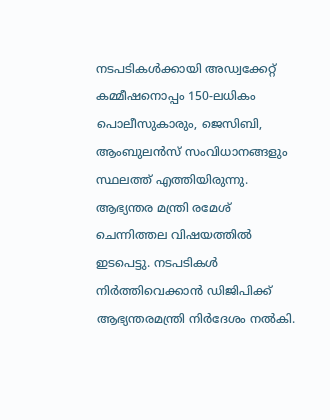നടപടികള്‍ക്കായി അഡ്വക്കേറ്റ് കമ്മീഷനൊപ്പം 150-ലധികം പൊലീസുകാരും, ജെസിബി, ആംബുലന്‍സ് സംവിധാനങ്ങളും സ്ഥലത്ത് എത്തിയിരുന്നു. ആഭ്യന്തര മന്ത്രി രമേശ് ചെന്നിത്തല വിഷയത്തില്‍ ഇടപെട്ടു. നടപടികള്‍ നിര്‍ത്തിവെക്കാന്‍ ഡിജിപിക്ക് ആഭ്യന്തരമന്ത്രി നിര്‍ദേശം നല്‍കി.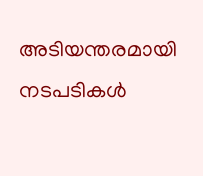അടിയന്തരമായി നടപടികള്‍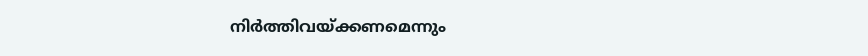നിര്‍ത്തിവയ്ക്കണമെന്നും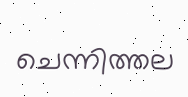ചെന്നിത്തല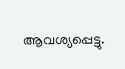ആവശ്യപ്പെട്ടു.